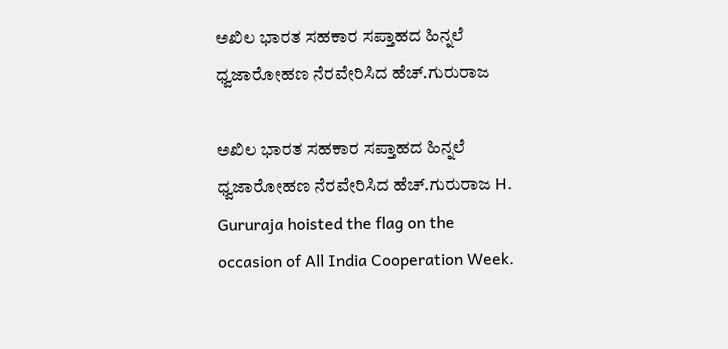ಅಖಿಲ ಭಾರತ ಸಹಕಾರ ಸಪ್ತಾಹದ ಹಿನ್ನಲೆ ಧ್ವಜಾರೋಹಣ ನೆರವೇರಿಸಿದ ಹೆಚ್‌.ಗುರುರಾಜ

ಅಖಿಲ ಭಾರತ ಸಹಕಾರ ಸಪ್ತಾಹದ ಹಿನ್ನಲೆ ಧ್ವಜಾರೋಹಣ ನೆರವೇರಿಸಿದ ಹೆಚ್‌.ಗುರುರಾಜ H. Gururaja hoisted the flag on the occasion of All India Cooperation Week.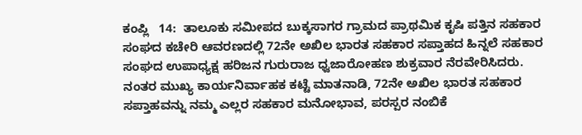ಕಂಪ್ಲಿ   14:  ತಾಲೂಕು ಸಮೀಪದ ಬುಕ್ಕಸಾಗರ ಗ್ರಾಮದ ಪ್ರಾಥಮಿಕ ಕೃಷಿ ಪತ್ತಿನ ಸಹಕಾರ ಸಂಘದ ಕಚೇರಿ ಆವರಣದಲ್ಲಿ 72ನೇ ಅಖಿಲ ಭಾರತ ಸಹಕಾರ ಸಪ್ತಾಹದ ಹಿನ್ನಲೆ ಸಹಕಾರ ಸಂಘದ ಉಪಾಧ್ಯಕ್ಷ ಹರಿಜನ ಗುರುರಾಜ ಧ್ವಜಾರೋಹಣ ಶುಕ್ರವಾರ ನೆರವೇರಿಸಿದರು. ನಂತರ ಮುಖ್ಯ ಕಾರ್ಯನಿರ್ವಾಹಕ ಕಟ್ಟೆ ಮಾತನಾಡಿ, 72ನೇ ಅಖಿಲ ಭಾರತ ಸಹಕಾರ ಸಪ್ತಾಹವನ್ನು ನಮ್ಮ ಎಲ್ಲರ ಸಹಕಾರ ಮನೋಭಾವ, ಪರಸ್ಪರ ನಂಬಿಕೆ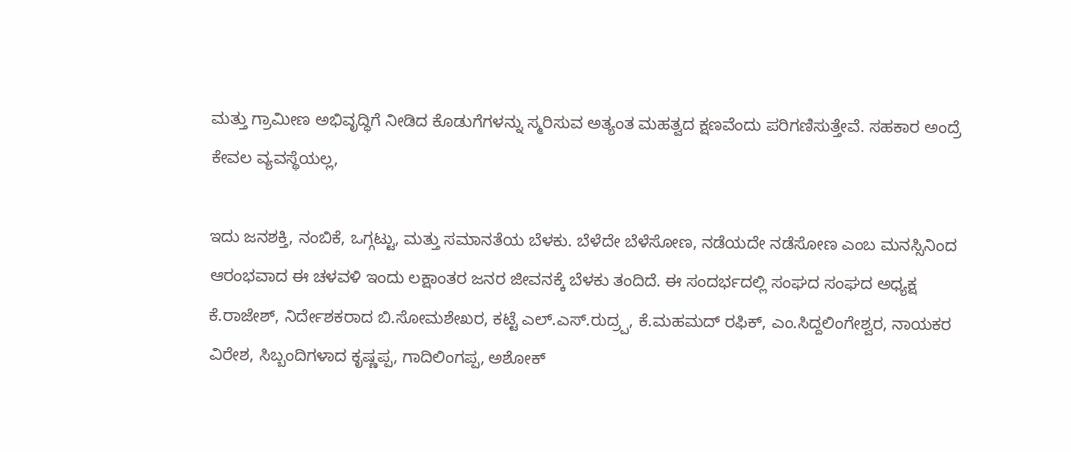ಮತ್ತು ಗ್ರಾಮೀಣ ಅಭಿವೃದ್ಧಿಗೆ ನೀಡಿದ ಕೊಡುಗೆಗಳನ್ನು ಸ್ಮರಿಸುವ ಅತ್ಯಂತ ಮಹತ್ವದ ಕ್ಷಣವೆಂದು ಪರಿಗಣಿಸುತ್ತೇವೆ. ಸಹಕಾರ ಅಂದ್ರೆ ಕೇವಲ ವ್ಯವಸ್ಥೆಯಲ್ಲ,

ಇದು ಜನಶಕ್ತಿ, ನಂಬಿಕೆ, ಒಗ್ಗಟ್ಟು, ಮತ್ತು ಸಮಾನತೆಯ ಬೆಳಕು. ಬೆಳೆದೇ ಬೆಳೆಸೋಣ, ನಡೆಯದೇ ನಡೆಸೋಣ ಎಂಬ ಮನಸ್ಸಿನಿಂದ ಆರಂಭವಾದ ಈ ಚಳವಳಿ ಇಂದು ಲಕ್ಷಾಂತರ ಜನರ ಜೀವನಕ್ಕೆ ಬೆಳಕು ತಂದಿದೆ. ಈ ಸಂದರ್ಭದಲ್ಲಿ ಸಂಘದ ಸಂಘದ ಅಧ್ಯಕ್ಷ ಕೆ.ರಾಜೇಶ್, ನಿರ್ದೇಶಕರಾದ ಬಿ.ಸೋಮಶೇಖರ, ಕಟ್ಟೆ ಎಲ್‌.ಎಸ್‌.ರುದ್ರ‍್ಪ, ಕೆ.ಮಹಮದ್ ರಫಿಕ್, ಎಂ.ಸಿದ್ದಲಿಂಗೇಶ್ವರ, ನಾಯಕರ ವಿರೇಶ, ಸಿಬ್ಬಂದಿಗಳಾದ ಕೃಷ್ಣಪ್ಪ, ಗಾದಿಲಿಂಗಪ್ಪ, ಅಶೋಕ್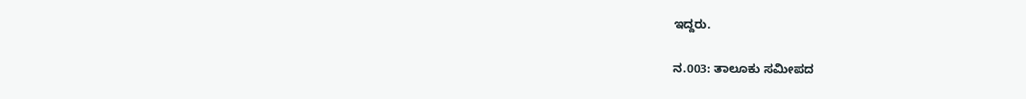ಇದ್ದರು.

ನ.003: ತಾಲೂಕು ಸಮೀಪದ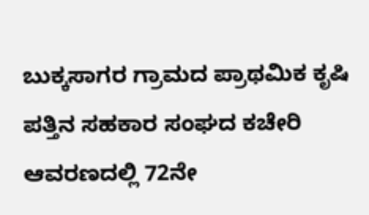ಬುಕ್ಕಸಾಗರ ಗ್ರಾಮದ ಪ್ರಾಥಮಿಕ ಕೃಷಿ ಪತ್ತಿನ ಸಹಕಾರ ಸಂಘದ ಕಚೇರಿ ಆವರಣದಲ್ಲಿ 72ನೇ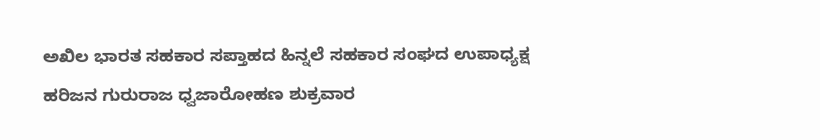ಅಖಿಲ ಭಾರತ ಸಹಕಾರ ಸಪ್ತಾಹದ ಹಿನ್ನಲೆ ಸಹಕಾರ ಸಂಘದ ಉಪಾಧ್ಯಕ್ಷ ಹರಿಜನ ಗುರುರಾಜ ಧ್ವಜಾರೋಹಣ ಶುಕ್ರವಾರ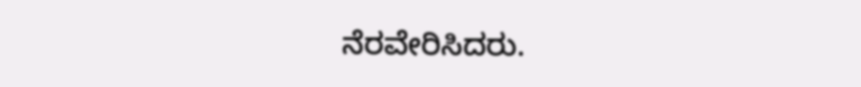ನೆರವೇರಿಸಿದರು.